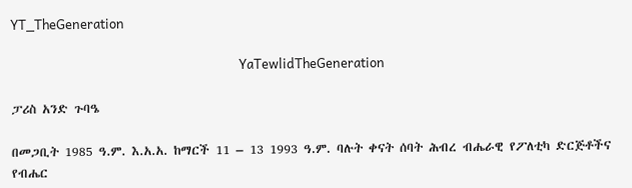YT_TheGeneration

                                                                            YaTewlidTheGeneration

ፓሪስ አንድ ጉባዔ

በመጋቢት 1985 ዓ.ም. እ.አ.አ. ከማርች 11 – 13 1993 ዓ.ም. ባሉት ቀናት ሰባት ሕብረ ብሔራዊ የፖለቲካ ድርጅቶችና የብሔር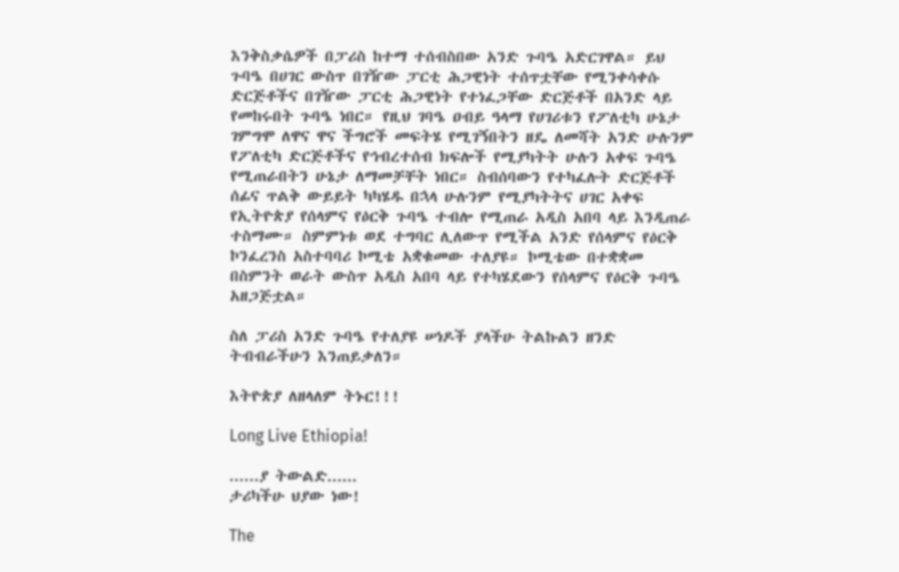እንቅስቃሴዎች በፓሪስ ከተማ ተሰብስበው አንድ ጉባዔ አድርገዋል። ይህ ጉባዔ በሀገር ውስጥ በገዥው ፓርቲ ሕጋዊነት ተሰጥቷቸው የሚንቀሳቀሱ ድርጅቶችና በገዥው ፓርቲ ሕጋዊነት የተነፈጋቸው ድርጅቶች በአንድ ላይ የመከሩበት ጉባዔ ነበር። የዚህ ገባዔ ዐብይ ዓላማ የሀገሪቱን የፖለቲካ ሁኔታ ገምግሞ ለዋና ዋና ችግሮች መፍትሄ የሚገኝበትን ዘዴ ለመሻት አንድ ሁሉንም የፖለቲካ ድርጅቶችና የኅብረተሰብ ክፍሎች የሚያካትት ሁሉን አቀፍ ጉባዔ የሚጠራበትን ሁኔታ ለማመቻቸት ነበር። ስብሰባውን የተካፈሉት ድርጅቶች ሰፊና ጥልቅ ውይይት ካካሄዱ በኋላ ሁሉንም የሚያካትትና ሀገር አቀፍ የኢትዮጵያ የሰላምና የዕርቅ ጉባዔ ተብሎ የሚጠራ አዲስ አበባ ላይ እንዲጠራ ተስማሙ። ስምምነቱ ወደ ተግባር ሊለውጥ የሚችል አንድ የሰላምና የዕርቅ ኮንፈረንስ አስተባባሪ ኮሚቴ አቋቁመው ተለያዩ። ኮሚቴው በተቋቋመ በስምንት ወራት ውስጥ አዲስ አበባ ላይ የተካሄደውን የሰላምና የዕርቅ ጉባዔ አዘጋጅቷል።

ስለ ፓሪስ አንድ ጉባዔ የተለያዩ ሠነዶች ያላችሁ ትልኩልን ዘንድ ትብብራችሁን እንጠይቃለን።

እትዮጵያ ለዘላለም ትኑር!!!

Long Live Ethiopia!

......ያ ትውልድ......
ታሪካችሁ ህያው ነው!

The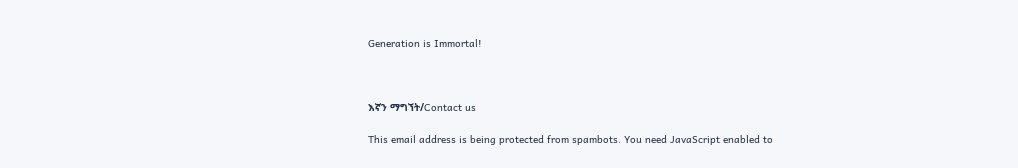Generation is Immortal!



እኛን ማግኘት/Contact us

This email address is being protected from spambots. You need JavaScript enabled to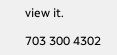view it.

703 300 4302